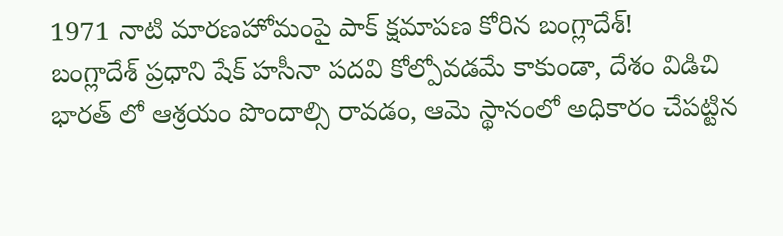1971 నాటి మారణహోమంపై పాక్ క్షమాపణ కోరిన బంగ్లాదేశ్!
బంగ్లాదేశ్ ప్రధాని షేక్ హసీనా పదవి కోల్పోవడమే కాకుండా, దేశం విడిచి భారత్ లో ఆశ్రయం పొందాల్సి రావడం, ఆమె స్థానంలో అధికారం చేపట్టిన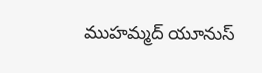ముహమ్మద్ యూనుస్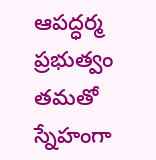ఆపద్ధర్మ ప్రభుత్వం తమతో స్నేహంగా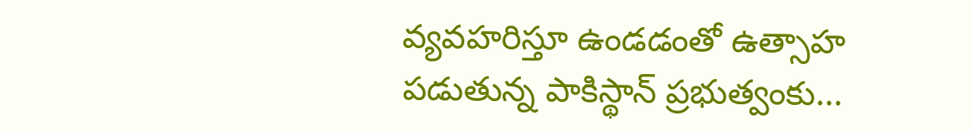వ్యవహరిస్తూ ఉండడంతో ఉత్సాహ పడుతున్న పాకిస్థాన్ ప్రభుత్వంకు...